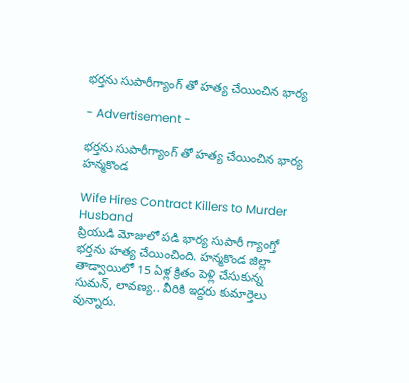భర్తను సుపారీగ్యాంగ్ తో హత్య చేయించిన భార్య

- Advertisement -

భర్తను సుపారీగ్యాంగ్ తో హత్య చేయించిన భార్య
హన్మకొండ

Wife Hires Contract Killers to Murder Husband
ప్రియుడి మోజులో పడి భార్య సుపారీ గ్యాంగ్తో భర్తను హత్య చేయించింది. హన్మకొండ జిల్లా తాడ్వాయిలో 15 ఏళ్ల క్రితం పెళ్లి చేసుకున్న సుమన్, లావణ్య.. వీరికి ఇద్దరు కుమార్తెలు వున్నారు.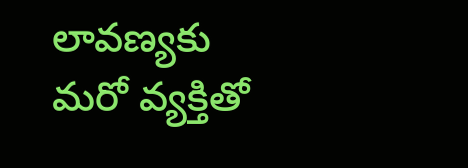లావణ్యకు మరో వ్యక్తితో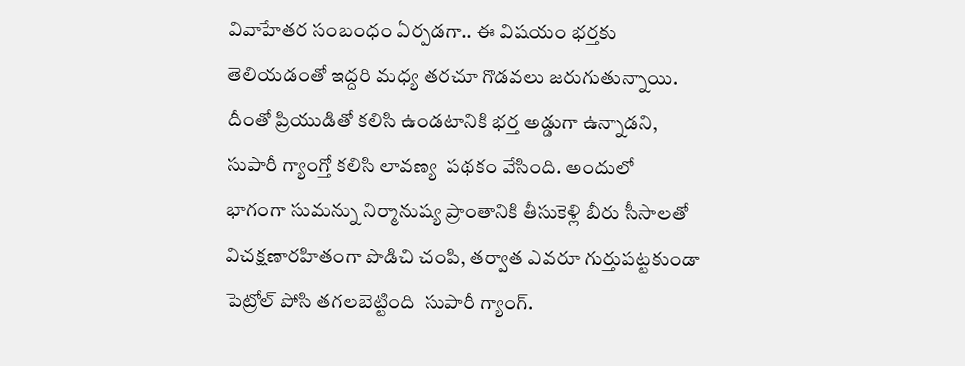వివాహేతర సంబంధం ఏర్పడగా.. ఈ విషయం భర్తకు తెలియడంతో ఇద్దరి మధ్య తరచూ గొడవలు జరుగుతున్నాయి. దీంతో ప్రియుడితో కలిసి ఉండటానికి భర్త అడ్డుగా ఉన్నాడని, సుపారీ గ్యాంగ్తో కలిసి లావణ్య  పథకం వేసింది. అందులో  భాగంగా సుమన్ను నిర్మానుష్య ప్రాంతానికి తీసుకెళ్లి బీరు సీసాలతో విచక్షణారహితంగా పొడిచి చంపి, తర్వాత ఎవరూ గుర్తుపట్టకుండా పెట్రోల్ పోసి తగలబెట్టింది  సుపారీ గ్యాంగ్.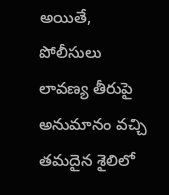అయితే, పోలీసులు లావణ్య తీరుపై అనుమానం వచ్చి తమదైన శైలిలో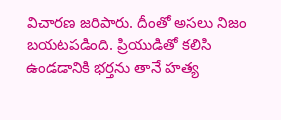విచారణ జరిపారు. దీంతో అసలు నిజం బయటపడింది. ప్రియుడితో కలిసి ఉండడానికి భర్తను తానే హత్య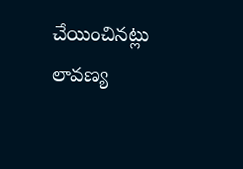చేయించినట్లు లావణ్య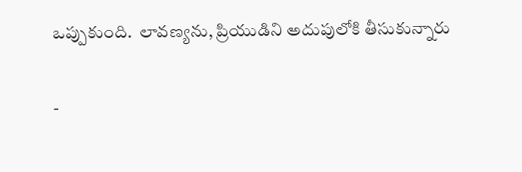ఒప్పుకుంది.  లావణ్యను, ప్రియుడిని అదుపులోకి తీసుకున్నారు

-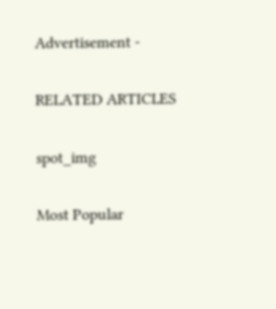Advertisement -

RELATED ARTICLES

spot_img

Most Popular